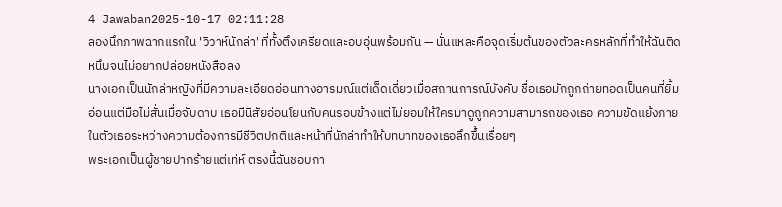4 Jawaban2025-10-17 02:11:28
ลองนึกภาพฉากแรกใน 'วิวาห์นักล่า' ที่ทั้งตึงเครียดและอบอุ่นพร้อมกัน — นั่นแหละคือจุดเริ่มต้นของตัวละครหลักที่ทำให้ฉันติดหนึบจนไม่อยากปล่อยหนังสือลง
นางเอกเป็นนักล่าหญิงที่มีความละเอียดอ่อนทางอารมณ์แต่เด็ดเดี่ยวเมื่อสถานการณ์บังคับ ชื่อเธอมักถูกถ่ายทอดเป็นคนที่ยิ้มอ่อนแต่มือไม่สั่นเมื่อจับดาบ เธอมีนิสัยอ่อนโยนกับคนรอบข้างแต่ไม่ยอมให้ใครมาดูถูกความสามารถของเธอ ความขัดแย้งภายในตัวเธอระหว่างความต้องการมีชีวิตปกติและหน้าที่นักล่าทำให้บทบาทของเธอลึกขึ้นเรื่อยๆ
พระเอกเป็นผู้ชายปากร้ายแต่เท่ห์ ตรงนี้ฉันชอบกา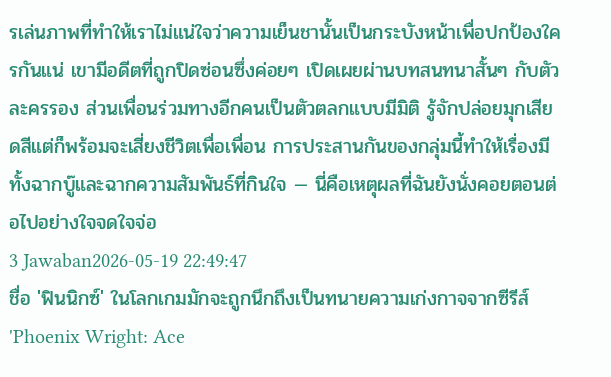รเล่นภาพที่ทำให้เราไม่แน่ใจว่าความเย็นชานั้นเป็นกระบังหน้าเพื่อปกป้องใครกันแน่ เขามีอดีตที่ถูกปิดซ่อนซึ่งค่อยๆ เปิดเผยผ่านบทสนทนาสั้นๆ กับตัวละครรอง ส่วนเพื่อนร่วมทางอีกคนเป็นตัวตลกแบบมีมิติ รู้จักปล่อยมุกเสียดสีแต่ก็พร้อมจะเสี่ยงชีวิตเพื่อเพื่อน การประสานกันของกลุ่มนี้ทำให้เรื่องมีทั้งฉากบู๊และฉากความสัมพันธ์ที่กินใจ — นี่คือเหตุผลที่ฉันยังนั่งคอยตอนต่อไปอย่างใจจดใจจ่อ
3 Jawaban2026-05-19 22:49:47
ชื่อ 'ฟินนิกซ์' ในโลกเกมมักจะถูกนึกถึงเป็นทนายความเก่งกาจจากซีรีส์ 'Phoenix Wright: Ace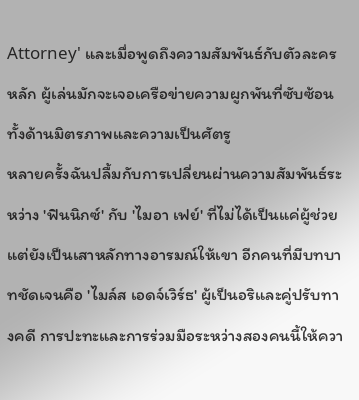Attorney' และเมื่อพูดถึงความสัมพันธ์กับตัวละครหลัก ผู้เล่นมักจะเจอเครือข่ายความผูกพันที่ซับซ้อนทั้งด้านมิตรภาพและความเป็นศัตรู
หลายครั้งฉันปลื้มกับการเปลี่ยนผ่านความสัมพันธ์ระหว่าง 'ฟินนิกซ์' กับ 'ไมอา เฟย์' ที่ไม่ได้เป็นแค่ผู้ช่วย แต่ยังเป็นเสาหลักทางอารมณ์ให้เขา อีกคนที่มีบทบาทชัดเจนคือ 'ไมล์ส เอดจ์เวิร์ธ' ผู้เป็นอริและคู่ปรับทางคดี การปะทะและการร่วมมือระหว่างสองคนนี้ให้ควา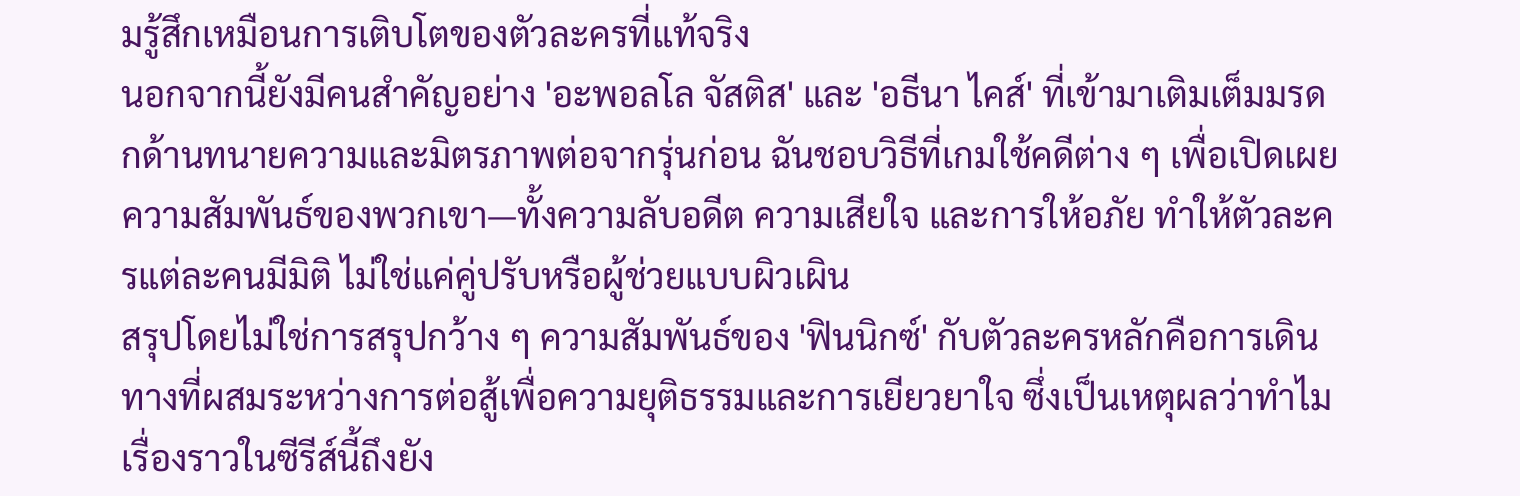มรู้สึกเหมือนการเติบโตของตัวละครที่แท้จริง
นอกจากนี้ยังมีคนสำคัญอย่าง 'อะพอลโล จัสติส' และ 'อธีนา ไคส์' ที่เข้ามาเติมเต็มมรดกด้านทนายความและมิตรภาพต่อจากรุ่นก่อน ฉันชอบวิธีที่เกมใช้คดีต่าง ๆ เพื่อเปิดเผยความสัมพันธ์ของพวกเขา—ทั้งความลับอดีต ความเสียใจ และการให้อภัย ทำให้ตัวละครแต่ละคนมีมิติ ไม่ใช่แค่คู่ปรับหรือผู้ช่วยแบบผิวเผิน
สรุปโดยไม่ใช่การสรุปกว้าง ๆ ความสัมพันธ์ของ 'ฟินนิกซ์' กับตัวละครหลักคือการเดินทางที่ผสมระหว่างการต่อสู้เพื่อความยุติธรรมและการเยียวยาใจ ซึ่งเป็นเหตุผลว่าทำไมเรื่องราวในซีรีส์นี้ถึงยัง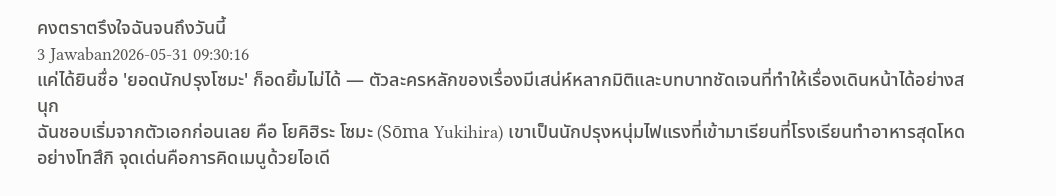คงตราตรึงใจฉันจนถึงวันนี้
3 Jawaban2026-05-31 09:30:16
แค่ได้ยินชื่อ 'ยอดนักปรุงโซมะ' ก็อดยิ้มไม่ได้ — ตัวละครหลักของเรื่องมีเสน่ห์หลากมิติและบทบาทชัดเจนที่ทำให้เรื่องเดินหน้าได้อย่างสนุก
ฉันชอบเริ่มจากตัวเอกก่อนเลย คือ โยคิฮิระ โซมะ (Sōma Yukihira) เขาเป็นนักปรุงหนุ่มไฟแรงที่เข้ามาเรียนที่โรงเรียนทำอาหารสุดโหดอย่างโทสึกิ จุดเด่นคือการคิดเมนูด้วยไอเดี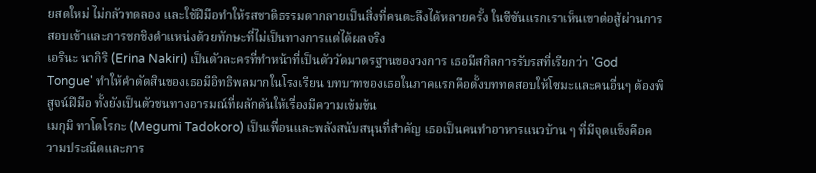ยสดใหม่ ไม่กลัวทดลอง และใช้ฝีมือทำให้รสชาติธรรมดากลายเป็นสิ่งที่คนตะลึงได้หลายครั้ง ในซีซันแรกเราเห็นเขาต่อสู้ผ่านการสอบเข้าและการชกชิงตำแหน่งด้วยทักษะที่ไม่เป็นทางการแต่ได้ผลจริง
เอรินะ นากิริ (Erina Nakiri) เป็นตัวละครที่ทำหน้าที่เป็นตัววัดมาตรฐานของวงการ เธอมีสกิลการรับรสที่เรียกว่า 'God Tongue' ทำให้คำตัดสินของเธอมีอิทธิพลมากในโรงเรียน บทบาทของเธอในภาคแรกคือตั้งบททดสอบให้โซมะและคนอื่นๆ ต้องพิสูจน์ฝีมือ ทั้งยังเป็นตัวชนทางอารมณ์ที่ผลักดันให้เรื่องมีความเข้มข้น
เมกุมิ ทาโดโรกะ (Megumi Tadokoro) เป็นเพื่อนและพลังสนับสนุนที่สำคัญ เธอเป็นคนทำอาหารแนวบ้าน ๆ ที่มีจุดแข็งคือความประณีตและการ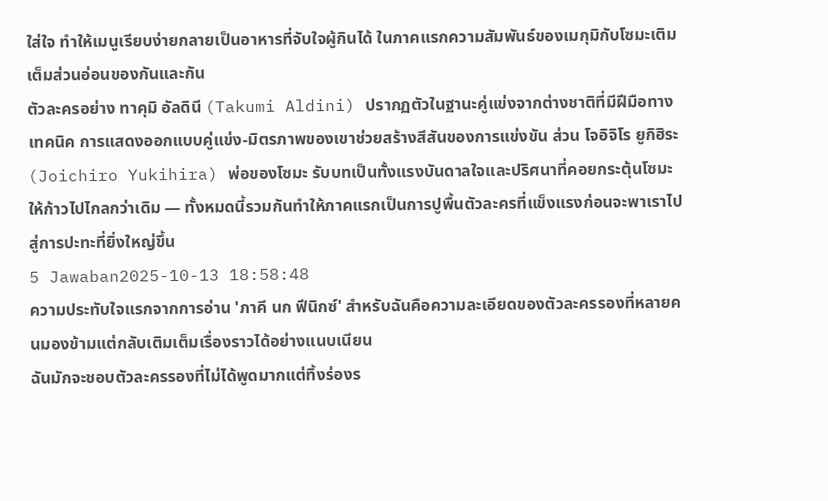ใส่ใจ ทำให้เมนูเรียบง่ายกลายเป็นอาหารที่จับใจผู้กินได้ ในภาคแรกความสัมพันธ์ของเมกุมิกับโซมะเติมเต็มส่วนอ่อนของกันและกัน
ตัวละครอย่าง ทาคุมิ อัลดินี (Takumi Aldini) ปรากฏตัวในฐานะคู่แข่งจากต่างชาติที่มีฝีมือทางเทคนิค การแสดงออกแบบคู่แข่ง-มิตรภาพของเขาช่วยสร้างสีสันของการแข่งขัน ส่วน โจอิจิโร ยูกิฮิระ (Joichiro Yukihira) พ่อของโซมะ รับบทเป็นทั้งแรงบันดาลใจและปริศนาที่คอยกระตุ้นโซมะให้ก้าวไปไกลกว่าเดิม — ทั้งหมดนี้รวมกันทำให้ภาคแรกเป็นการปูพื้นตัวละครที่แข็งแรงก่อนจะพาเราไปสู่การปะทะที่ยิ่งใหญ่ขึ้น
5 Jawaban2025-10-13 18:58:48
ความประทับใจแรกจากการอ่าน 'ภาคี นก ฟีนิกซ์' สำหรับฉันคือความละเอียดของตัวละครรองที่หลายคนมองข้ามแต่กลับเติมเต็มเรื่องราวได้อย่างแนบเนียน
ฉันมักจะชอบตัวละครรองที่ไม่ได้พูดมากแต่ทิ้งร่องร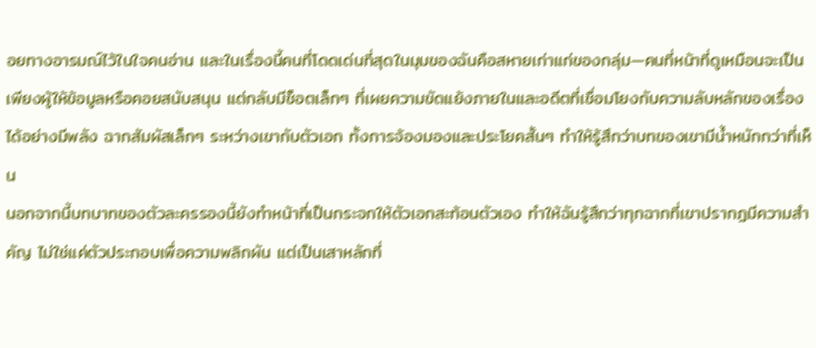อยทางอารมณ์ไว้ในใจคนอ่าน และในเรื่องนี้คนที่โดดเด่นที่สุดในมุมของฉันคือสหายเก่าแก่ของกลุ่ม—คนที่หน้าที่ดูเหมือนจะเป็นเพียงผู้ให้ข้อมูลหรือคอยสนับสนุน แต่กลับมีช็อตเล็กๆ ที่เผยความขัดแย้งภายในและอดีตที่เชื่อมโยงกับความลับหลักของเรื่องได้อย่างมีพลัง ฉากสัมผัสเล็กๆ ระหว่างเขากับตัวเอก ทั้งการจ้องมองและประโยคสั้นๆ ทำให้รู้สึกว่าบทของเขามีน้ำหนักกว่าที่เห็น
นอกจากนี้บทบาทของตัวละครรองนี้ยังทำหน้าที่เป็นกระจกให้ตัวเอกสะท้อนตัวเอง ทำให้ฉันรู้สึกว่าทุกฉากที่เขาปรากฏมีความสำคัญ ไม่ใช่แค่ตัวประกอบเพื่อความพลิกผัน แต่เป็นเสาหลักที่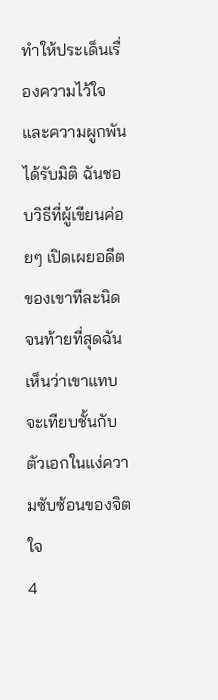ทำให้ประเด็นเรื่องความไว้ใจและความผูกพันได้รับมิติ ฉันชอบวิธีที่ผู้เขียนค่อยๆ เปิดเผยอดีตของเขาทีละนิด จนท้ายที่สุดฉันเห็นว่าเขาแทบจะเทียบชั้นกับตัวเอกในแง่ความซับซ้อนของจิตใจ
4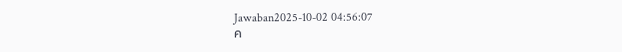Jawaban2025-10-02 04:56:07
ค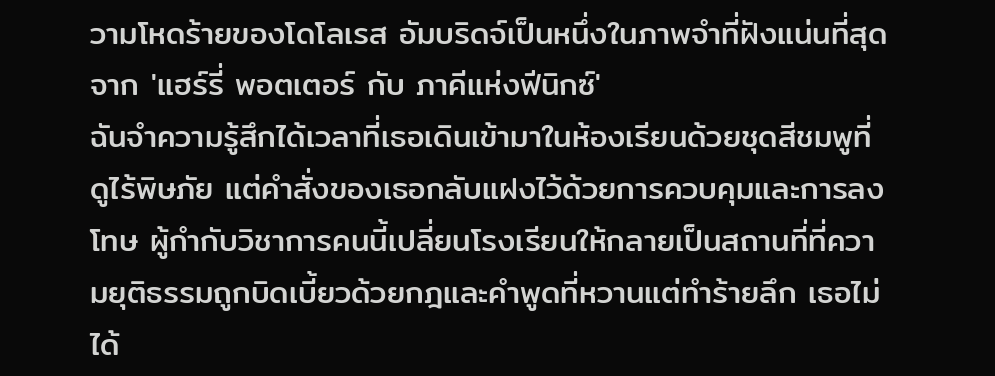วามโหดร้ายของโดโลเรส อัมบริดจ์เป็นหนึ่งในภาพจำที่ฝังแน่นที่สุดจาก 'แฮร์รี่ พอตเตอร์ กับ ภาคีแห่งฟีนิกซ์'
ฉันจำความรู้สึกได้เวลาที่เธอเดินเข้ามาในห้องเรียนด้วยชุดสีชมพูที่ดูไร้พิษภัย แต่คำสั่งของเธอกลับแฝงไว้ด้วยการควบคุมและการลงโทษ ผู้กำกับวิชาการคนนี้เปลี่ยนโรงเรียนให้กลายเป็นสถานที่ที่ความยุติธรรมถูกบิดเบี้ยวด้วยกฎและคำพูดที่หวานแต่ทำร้ายลึก เธอไม่ได้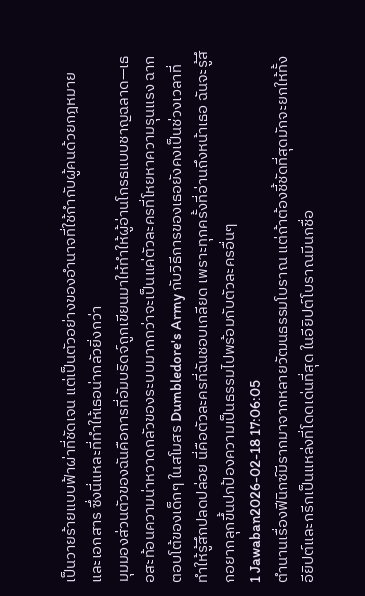เป็นวายร้ายแบบฟ้าผ่าที่ชัดเจน แต่เป็นตัวอย่างของอำนาจที่ใช้กำกับผู้คนด้วยกฎหมายและเอกสาร ซึ่งนี่แหละที่ทำให้เธอน่ากลัวยิ่งกว่า
มุมมองส่วนตัวของฉันคือการที่อัมบริดจ์ถูกเขียนมาให้ทำให้ผู้อ่านโกรธแบบชาญฉลาด—เธอสะท้อนความน่าหวาดกลัวของระบบมากกว่าจะเป็นแค่ตัวละครที่โหยหาความรุนแรง ฉากตอบโต้ของเด็กๆ ในสโมสร Dumbledore's Army กับวิธีการของเธอยังคงเป็นช่วงเวลาที่ทำให้รู้สึกปลดปล่อย นี่คือตัวละครที่ฉันชอบเกลียด เพราะทุกครั้งที่อ่านถึงหน้าเธอ ฉันจะรู้สึกอยากลุกขึ้นปกป้องความเป็นธรรมไปพร้อมกับตัวละครอื่นๆ
1 Jawaban2026-02-18 17:06:05
ตำนานเรื่องฟีนิกซ์มีรากมาจากหลายวัฒนธรรมโบราณ แต่ถ้าต้องชี้ชัดที่สุดมักจะยกให้ทั้งอียิปต์และกรีกเป็นแหล่งที่โดดเด่นที่สุด ในอียิปต์โบราณมีนกชื่อ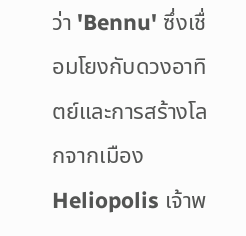ว่า 'Bennu' ซึ่งเชื่อมโยงกับดวงอาทิตย์และการสร้างโลกจากเมือง Heliopolis เจ้าพ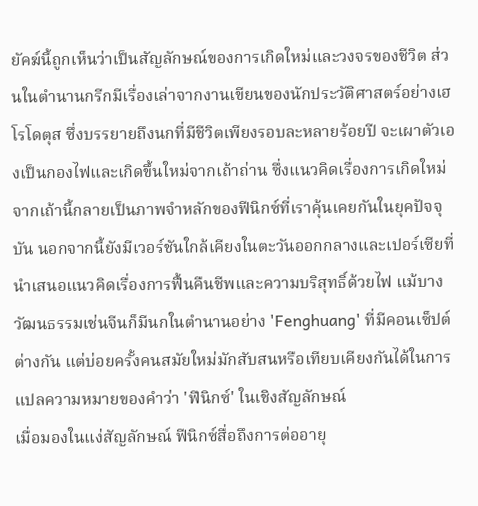ยัคฆ์นี้ถูกเห็นว่าเป็นสัญลักษณ์ของการเกิดใหม่และวงจรของชีวิต ส่วนในตำนานกรีกมีเรื่องเล่าจากงานเขียนของนักประวัติศาสตร์อย่างเฮโรโดตุส ซึ่งบรรยายถึงนกที่มีชีวิตเพียงรอบละหลายร้อยปี จะเผาตัวเองเป็นกองไฟและเกิดขึ้นใหม่จากเถ้าถ่าน ซึ่งแนวคิดเรื่องการเกิดใหม่จากเถ้านี้กลายเป็นภาพจำหลักของฟีนิกซ์ที่เราคุ้นเคยกันในยุคปัจจุบัน นอกจากนี้ยังมีเวอร์ชันใกล้เคียงในตะวันออกกลางและเปอร์เซียที่นำเสนอแนวคิดเรื่องการฟื้นคืนชีพและความบริสุทธิ์ด้วยไฟ แม้บางวัฒนธรรมเช่นจีนก็มีนกในตำนานอย่าง 'Fenghuang' ที่มีคอนเซ็ปต์ต่างกัน แต่บ่อยครั้งคนสมัยใหม่มักสับสนหรือเทียบเคียงกันได้ในการแปลความหมายของคำว่า 'ฟีนิกซ์' ในเชิงสัญลักษณ์
เมื่อมองในแง่สัญลักษณ์ ฟีนิกซ์สื่อถึงการต่ออายุ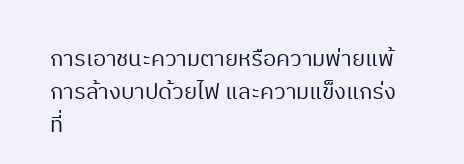การเอาชนะความตายหรือความพ่ายแพ้ การล้างบาปด้วยไฟ และความแข็งแกร่งที่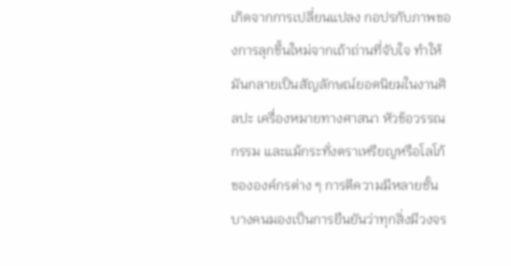เกิดจากการเปลี่ยนแปลง กอปรกับภาพของการลุกขึ้นใหม่จากเถ้าถ่านที่จับใจ ทำให้มันกลายเป็นสัญลักษณ์ยอดนิยมในงานศิลปะ เครื่องหมายทางศาสนา หัวข้อวรรณกรรม และแม้กระทั่งตราเหรียญหรือโลโก้ขององค์กรต่าง ๆ การตีความมีหลายชั้น บางคนมองเป็นการยืนยันว่าทุกสิ่งมีวงจร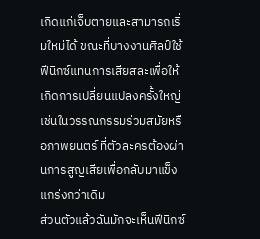เกิดแก่เจ็บตายและสามารถเริ่มใหม่ได้ ขณะที่บางงานศิลป์ใช้ฟีนิกซ์แทนการเสียสละเพื่อให้เกิดการเปลี่ยนแปลงครั้งใหญ่ เช่นในวรรณกรรมร่วมสมัยหรือภาพยนตร์ ที่ตัวละครต้องผ่านการสูญเสียเพื่อกลับมาแข็งแกร่งกว่าเดิม
ส่วนตัวแล้วฉันมักจะเห็นฟีนิกซ์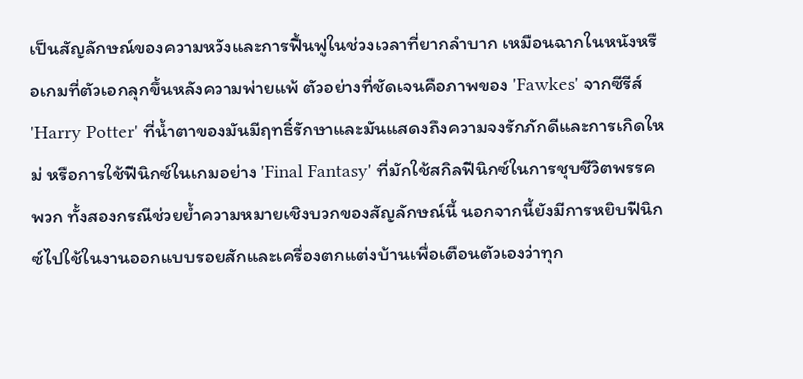เป็นสัญลักษณ์ของความหวังและการฟื้นฟูในช่วงเวลาที่ยากลำบาก เหมือนฉากในหนังหรือเกมที่ตัวเอกลุกขึ้นหลังความพ่ายแพ้ ตัวอย่างที่ชัดเจนคือภาพของ 'Fawkes' จากซีรีส์ 'Harry Potter' ที่น้ำตาของมันมีฤทธิ์รักษาและมันแสดงถึงความจงรักภักดีและการเกิดใหม่ หรือการใช้ฟีนิกซ์ในเกมอย่าง 'Final Fantasy' ที่มักใช้สกิลฟีนิกซ์ในการชุบชีวิตพรรคพวก ทั้งสองกรณีช่วยย้ำความหมายเชิงบวกของสัญลักษณ์นี้ นอกจากนี้ยังมีการหยิบฟีนิกซ์ไปใช้ในงานออกแบบรอยสักและเครื่องตกแต่งบ้านเพื่อเตือนตัวเองว่าทุก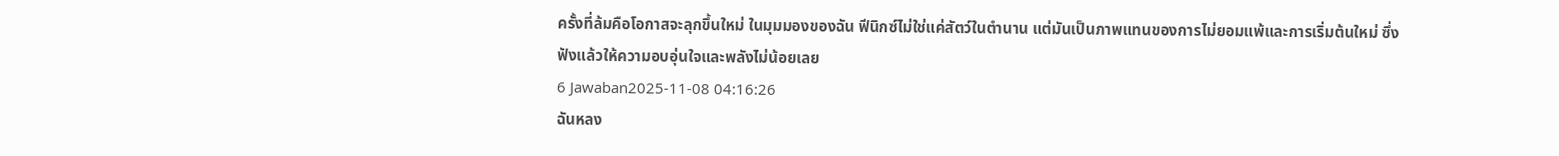ครั้งที่ล้มคือโอกาสจะลุกขึ้นใหม่ ในมุมมองของฉัน ฟีนิกซ์ไม่ใช่แค่สัตว์ในตำนาน แต่มันเป็นภาพแทนของการไม่ยอมแพ้และการเริ่มต้นใหม่ ซึ่งฟังแล้วให้ความอบอุ่นใจและพลังไม่น้อยเลย
6 Jawaban2025-11-08 04:16:26
ฉันหลง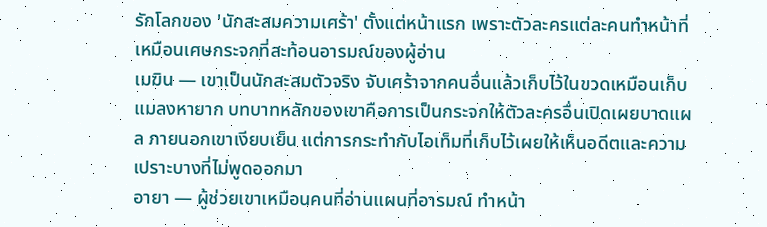รักโลกของ 'นักสะสมความเศร้า' ตั้งแต่หน้าแรก เพราะตัวละครแต่ละคนทำหน้าที่เหมือนเศษกระจกที่สะท้อนอารมณ์ของผู้อ่าน
เมฆิน — เขาเป็นนักสะสมตัวจริง จับเศร้าจากคนอื่นแล้วเก็บไว้ในขวดเหมือนเก็บแมลงหายาก บทบาทหลักของเขาคือการเป็นกระจกให้ตัวละครอื่นเปิดเผยบาดแผล ภายนอกเขาเงียบเย็น แต่การกระทำกับไอเท็มที่เก็บไว้เผยให้เห็นอดีตและความเปราะบางที่ไม่พูดออกมา
อายา — ผู้ช่วยเขาเหมือนคนที่อ่านแผนที่อารมณ์ ทำหน้า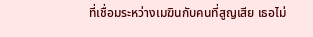ที่เชื่อมระหว่างเมฆินกับคนที่สูญเสีย เธอไม่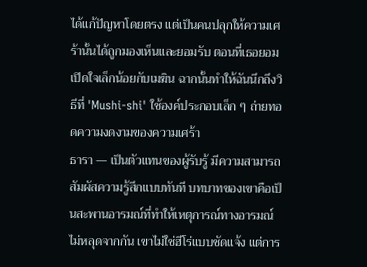ได้แก้ปัญหาโดยตรง แต่เป็นคนปลุกให้ความเศร้านั้นได้ถูกมองเห็นและยอมรับ ตอนที่เธอยอมเปิดใจเล็กน้อยกับเมฆิน ฉากนั้นทำให้ฉันนึกถึงวิธีที่ 'Mushi-shi' ใช้องค์ประกอบเล็ก ๆ ถ่ายทอดความงดงามของความเศร้า
ธารา — เป็นตัวแทนของผู้รับรู้ มีความสามารถสัมผัสความรู้สึกแบบทันที บทบาทของเขาคือเป็นสะพานอารมณ์ที่ทำให้เหตุการณ์ทางอารมณ์ไม่หลุดจากกัน เขาไม่ใช่ฮีโร่แบบชัดแจ้ง แต่การ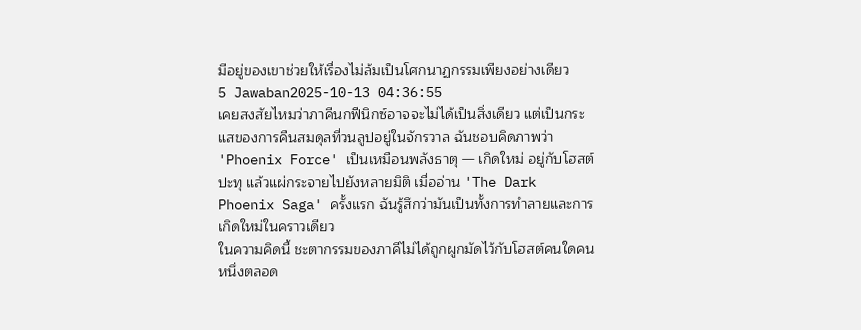มีอยู่ของเขาช่วยให้เรื่องไม่ล้มเป็นโศกนาฏกรรมเพียงอย่างเดียว
5 Jawaban2025-10-13 04:36:55
เคยสงสัยไหมว่าภาคีนกฟีนิกซ์อาจจะไม่ได้เป็นสิ่งเดียว แต่เป็นกระแสของการคืนสมดุลที่วนลูปอยู่ในจักรวาล ฉันชอบคิดภาพว่า 'Phoenix Force' เป็นเหมือนพลังธาตุ — เกิดใหม่ อยู่กับโฮสต์ ปะทุ แล้วแผ่กระจายไปยังหลายมิติ เมื่ออ่าน 'The Dark Phoenix Saga' ครั้งแรก ฉันรู้สึกว่ามันเป็นทั้งการทำลายและการเกิดใหม่ในคราวเดียว
ในความคิดนี้ ชะตากรรมของภาคีไม่ได้ถูกผูกมัดไว้กับโฮสต์คนใดคนหนึ่งตลอด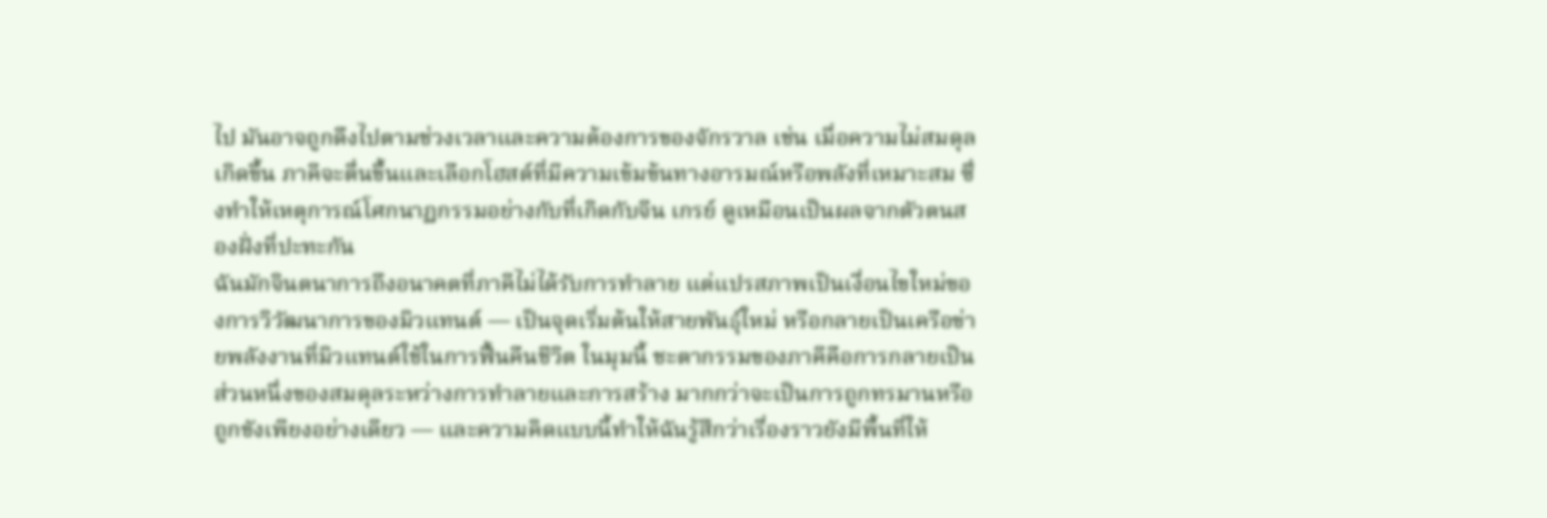ไป มันอาจถูกดึงไปตามช่วงเวลาและความต้องการของจักรวาล เช่น เมื่อความไม่สมดุลเกิดขึ้น ภาคีจะตื่นขึ้นและเลือกโฮสต์ที่มีความเข้มข้นทางอารมณ์หรือพลังที่เหมาะสม ซึ่งทำให้เหตุการณ์โศกนาฏกรรมอย่างกับที่เกิดกับจีน เกรย์ ดูเหมือนเป็นผลจากตัวตนสองฝั่งที่ปะทะกัน
ฉันมักจินตนาการถึงอนาคตที่ภาคีไม่ได้รับการทำลาย แต่แปรสภาพเป็นเงื่อนไขใหม่ของการวิวัฒนาการของมิวแทนต์ — เป็นจุดเริ่มต้นให้สายพันธุ์ใหม่ หรือกลายเป็นเครือข่ายพลังงานที่มิวแทนต์ใช้ในการฟื้นคืนชีวิต ในมุมนี้ ชะตากรรมของภาคีคือการกลายเป็นส่วนหนึ่งของสมดุลระหว่างการทำลายและการสร้าง มากกว่าจะเป็นการถูกทรมานหรือถูกขังเพียงอย่างเดียว — และความคิดแบบนี้ทำให้ฉันรู้สึกว่าเรื่องราวยังมีพื้นที่ให้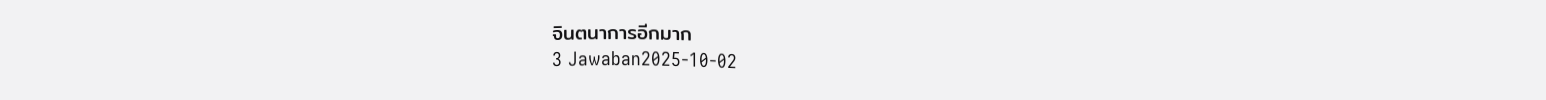จินตนาการอีกมาก
3 Jawaban2025-10-02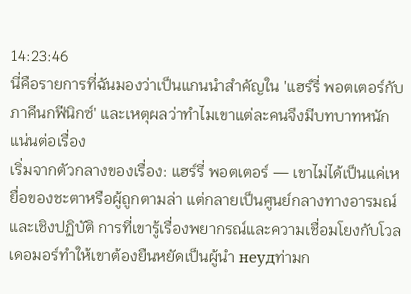14:23:46
นี่คือรายการที่ฉันมองว่าเป็นแกนนำสำคัญใน 'แฮร์รี่ พอตเตอร์กับภาคีนกฟีนิกซ์' และเหตุผลว่าทำไมเขาแต่ละคนจึงมีบทบาทหนักแน่นต่อเรื่อง
เริ่มจากตัวกลางของเรื่อง: แฮร์รี่ พอตเตอร์ — เขาไม่ได้เป็นแค่เหยื่อของชะตาหรือผู้ถูกตามล่า แต่กลายเป็นศูนย์กลางทางอารมณ์และเชิงปฏิบัติ การที่เขารู้เรื่องพยากรณ์และความเชื่อมโยงกับโวลเดอมอร์ทำให้เขาต้องยืนหยัดเป็นผู้นำ неудท่ามก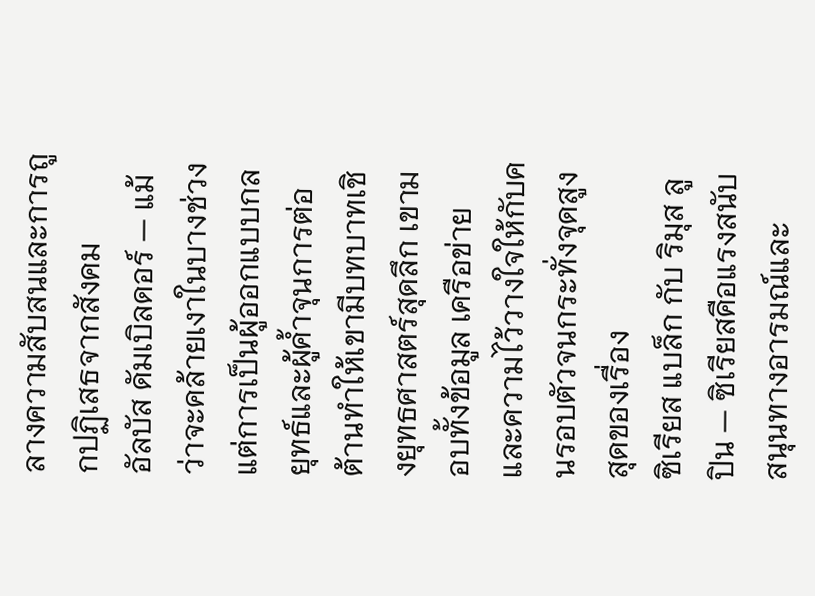ลางความสับสนและการถูกปฏิเสธจากสังคม
อัลบัส ดัมเบิลดอร์ — แม้ว่าจะคล้ายเงาในบางช่วง แต่การเป็นผู้ออกแบบกลยุทธ์และผู้ค้ำจุนการต่อต้านทำให้เขามีบทบาทเชิงยุทธศาสตร์สุดลึก เขามอบทั้งข้อมูล เครือข่าย และความไว้วางใจให้กับคนรอบตัวจนกระทั่งจุดสูงสุดของเรื่อง
ซิเรียส แบล็ก กับ ริมุส ลูปิน — ซิเรียสคือแรงสนับสนุนทางอารมณ์และ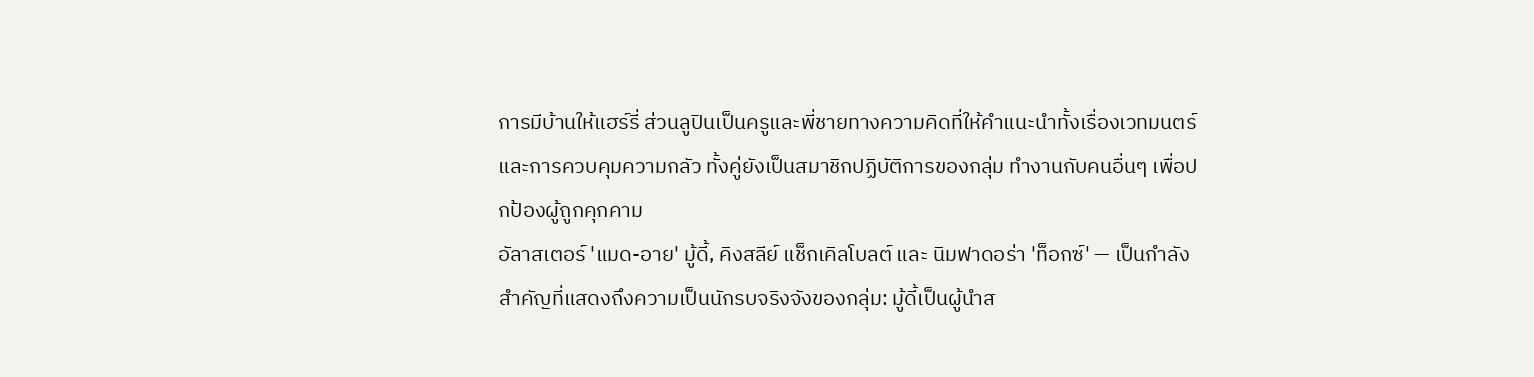การมีบ้านให้แฮร์รี่ ส่วนลูปินเป็นครูและพี่ชายทางความคิดที่ให้คำแนะนำทั้งเรื่องเวทมนตร์และการควบคุมความกลัว ทั้งคู่ยังเป็นสมาชิกปฏิบัติการของกลุ่ม ทำงานกับคนอื่นๆ เพื่อปกป้องผู้ถูกคุกคาม
อัลาสเตอร์ 'แมด-อาย' มู้ดี้, คิงสลีย์ แช็กเคิลโบลต์ และ นิมฟาดอร่า 'ท็อกซ์' — เป็นกำลังสำคัญที่แสดงถึงความเป็นนักรบจริงจังของกลุ่ม: มู้ดี้เป็นผู้นำส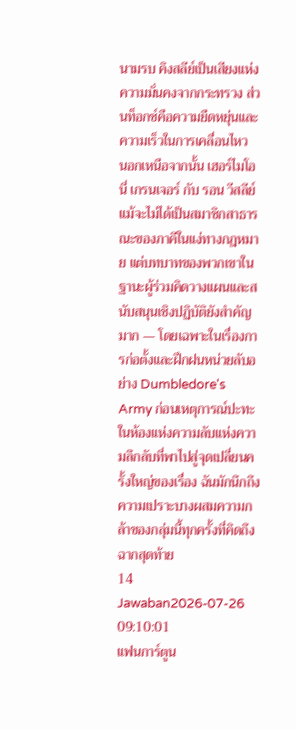นามรบ คิงสลีย์เป็นเสียงแห่งความมั่นคงจากกระทรวง ส่วนท็อกซ์คือความยืดหยุ่นและความเร็วในการเคลื่อนไหว
นอกเหนือจากนั้น เฮอร์ไมโอนี่ เกรนเจอร์ กับ รอน วีสลีย์ แม้จะไม่ได้เป็นสมาชิกสาธารณะของภาคีในแง่ทางกฎหมาย แต่บทบาทของพวกเขาในฐานะผู้ร่วมคิดวางแผนและสนับสนุนเชิงปฏิบัติยังสำคัญมาก — โดยเฉพาะในเรื่องการก่อตั้งและฝึกฝนหน่วยลับอย่าง Dumbledore's Army ก่อนเหตุการณ์ปะทะในห้องแห่งความลับแห่งความลึกลับที่พาไปสู่จุดเปลี่ยนครั้งใหญ่ของเรื่อง ฉันมักนึกถึงความเปราะบางผสมความกล้าของกลุ่มนี้ทุกครั้งที่คิดถึงฉากสุดท้าย
14 Jawaban2026-07-26 09:10:01
แฟนการ์ตูน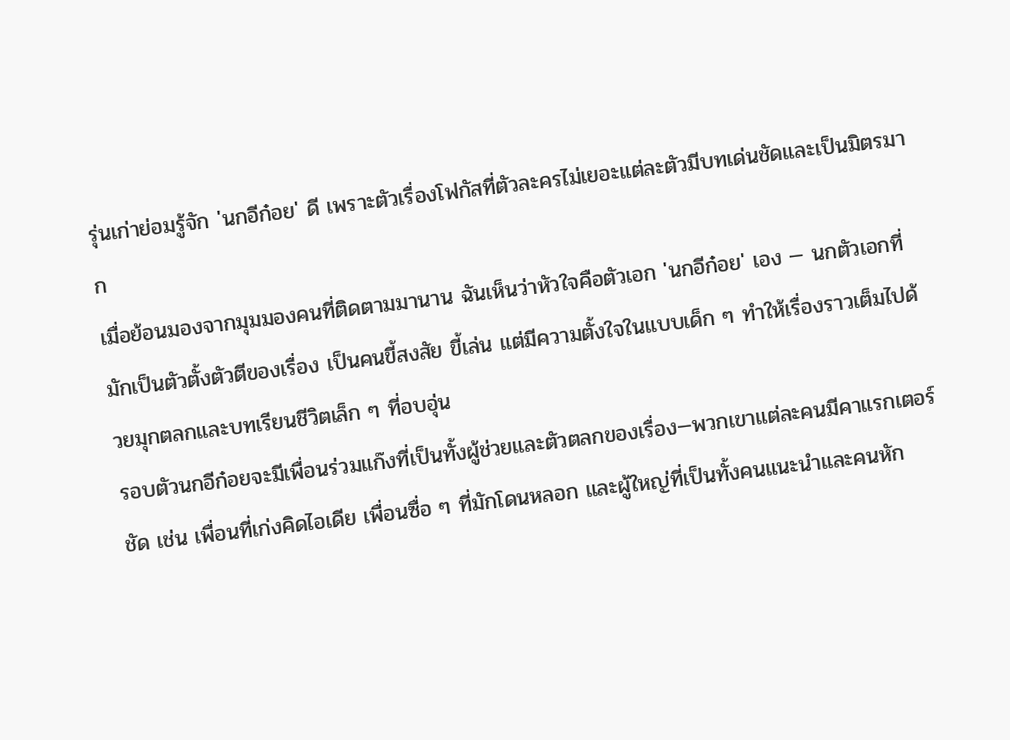รุ่นเก่าย่อมรู้จัก 'นกอีก๋อย' ดี เพราะตัวเรื่องโฟกัสที่ตัวละครไม่เยอะแต่ละตัวมีบทเด่นชัดและเป็นมิตรมาก
เมื่อย้อนมองจากมุมมองคนที่ติดตามมานาน ฉันเห็นว่าหัวใจคือตัวเอก 'นกอีก๋อย' เอง — นกตัวเอกที่มักเป็นตัวตั้งตัวตีของเรื่อง เป็นคนขี้สงสัย ขี้เล่น แต่มีความตั้งใจในแบบเด็ก ๆ ทำให้เรื่องราวเต็มไปด้วยมุกตลกและบทเรียนชีวิตเล็ก ๆ ที่อบอุ่น
รอบตัวนกอีก๋อยจะมีเพื่อนร่วมแก๊งที่เป็นทั้งผู้ช่วยและตัวตลกของเรื่อง—พวกเขาแต่ละคนมีคาแรกเตอร์ชัด เช่น เพื่อนที่เก่งคิดไอเดีย เพื่อนซื่อ ๆ ที่มักโดนหลอก และผู้ใหญ่ที่เป็นทั้งคนแนะนำและคนหัก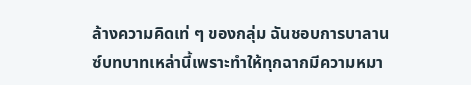ล้างความคิดเท่ ๆ ของกลุ่ม ฉันชอบการบาลานซ์บทบาทเหล่านี้เพราะทำให้ทุกฉากมีความหมา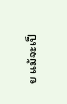ย แม้จะเป็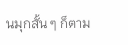นมุกสั้น ๆ ก็ตาม